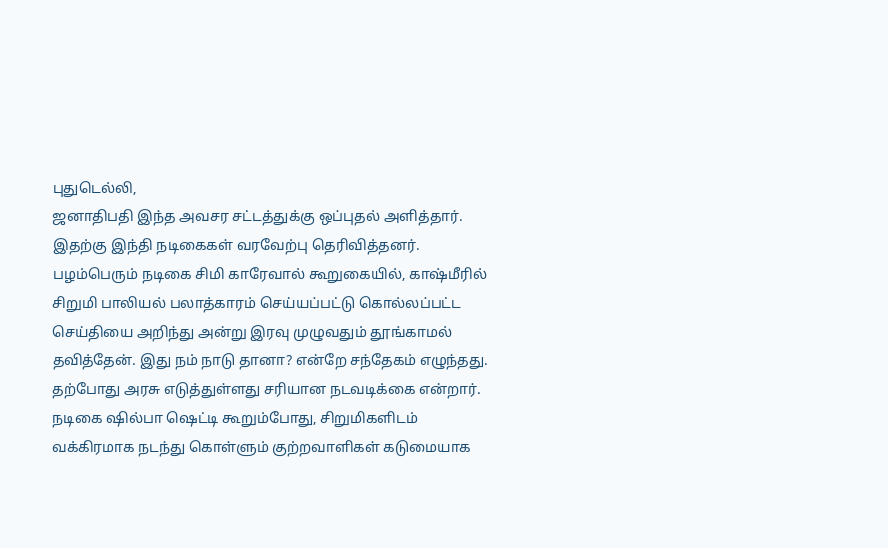புதுடெல்லி,
ஜனாதிபதி இந்த அவசர சட்டத்துக்கு ஒப்புதல் அளித்தார். இதற்கு இந்தி நடிகைகள் வரவேற்பு தெரிவித்தனர்.
பழம்பெரும் நடிகை சிமி காரேவால் கூறுகையில், காஷ்மீரில் சிறுமி பாலியல் பலாத்காரம் செய்யப்பட்டு கொல்லப்பட்ட செய்தியை அறிந்து அன்று இரவு முழுவதும் தூங்காமல் தவித்தேன். இது நம் நாடு தானா? என்றே சந்தேகம் எழுந்தது. தற்போது அரசு எடுத்துள்ளது சரியான நடவடிக்கை என்றார்.
நடிகை ஷில்பா ஷெட்டி கூறும்போது, சிறுமிகளிடம் வக்கிரமாக நடந்து கொள்ளும் குற்றவாளிகள் கடுமையாக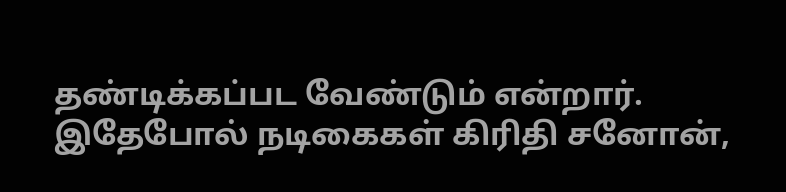தண்டிக்கப்பட வேண்டும் என்றார்.
இதேபோல் நடிகைகள் கிரிதி சனோன்,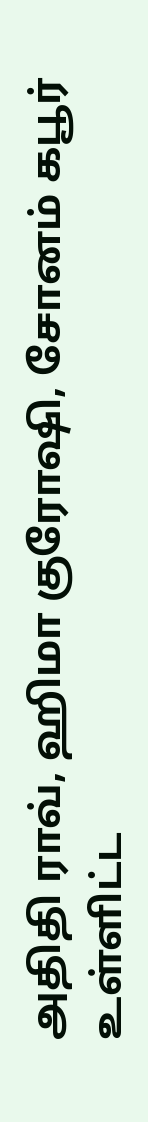அதிதி ராவ், ஹிமா குரோஷி, சோனம் கபூர் உள்ளிட்ட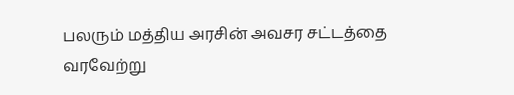பலரும் மத்திய அரசின் அவசர சட்டத்தை வரவேற்று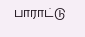பாராட்டு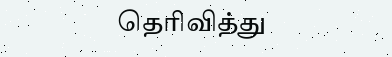தெரிவித்து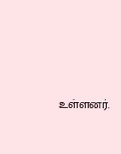உள்ளனர்.